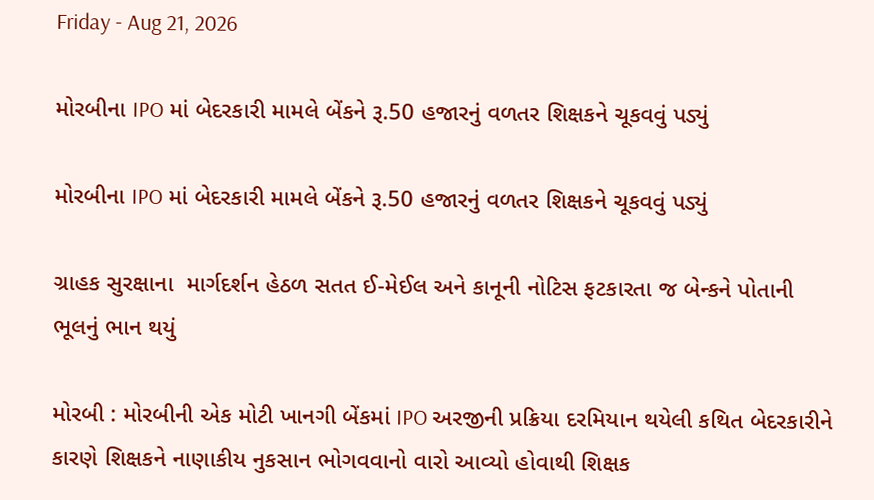Friday - Aug 21, 2026

મોરબીના IPO માં બેદરકારી મામલે બેંકને રૂ.50 હજારનું વળતર શિક્ષકને ચૂકવવું પડ્યું

મોરબીના IPO માં બેદરકારી મામલે બેંકને રૂ.50 હજારનું વળતર શિક્ષકને ચૂકવવું પડ્યું

ગ્રાહક સુરક્ષાના  માર્ગદર્શન હેઠળ સતત ઈ-મેઈલ અને કાનૂની નોટિસ ફટકારતા જ બેન્કને પોતાની ભૂલનું ભાન થયું

મોરબી : મોરબીની એક મોટી ખાનગી બેંકમાં IPO અરજીની પ્રક્રિયા દરમિયાન થયેલી કથિત બેદરકારીને કારણે શિક્ષકને નાણાકીય નુકસાન ભોગવવાનો વારો આવ્યો હોવાથી શિક્ષક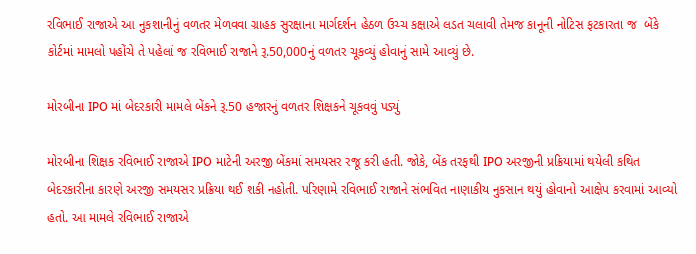રવિભાઈ રાજાએ આ નુકશાનીનું વળતર મેળવવા ગ્રાહક સુરક્ષાના માર્ગદર્શન હેઠળ ઉચ્ચ કક્ષાએ લડત ચલાવી તેમજ કાનૂની નોટિસ ફટકારતા જ  બેંકે કોર્ટમાં મામલો પહોંચે તે પહેલાં જ રવિભાઈ રાજાને રૂ.50,000નું વળતર ચૂકવ્યું હોવાનું સામે આવ્યું છે.

મોરબીના IPO માં બેદરકારી મામલે બેંકને રૂ.50 હજારનું વળતર શિક્ષકને ચૂકવવું પડ્યું

મોરબીના શિક્ષક રવિભાઈ રાજાએ IPO માટેની અરજી બેંકમાં સમયસર રજૂ કરી હતી. જોકે, બેંક તરફથી IPO અરજીની પ્રક્રિયામાં થયેલી કથિત બેદરકારીના કારણે અરજી સમયસર પ્રક્રિયા થઈ શકી નહોતી. પરિણામે રવિભાઈ રાજાને સંભવિત નાણાકીય નુકસાન થયું હોવાનો આક્ષેપ કરવામાં આવ્યો હતો. આ મામલે રવિભાઈ રાજાએ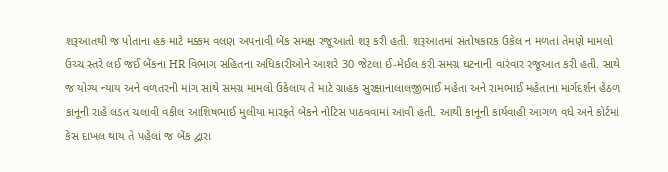શરૂઆતથી જ પોતાના હક માટે મક્કમ વલણ અપનાવી બેંક સમક્ષ રજૂઆતો શરૂ કરી હતી. શરૂઆતમાં સંતોષકારક ઉકેલ ન મળતાં તેમણે મામલો ઉચ્ચ સ્તરે લઈ જઈ બેંકના HR વિભાગ સહિતના અધિકારીઓને આશરે 30 જેટલા ઈ-મેઈલ કરી સમગ્ર ઘટનાની વારંવાર રજૂઆત કરી હતી. સાથે જ યોગ્ય ન્યાય અને વળતરની માંગ સાથે સમગ્ર મામલો ઉકેલાય તે માટે ગ્રાહક સુરક્ષાનાલાલજીભાઈ મહેતા અને રામભાઈ મહેતાના માર્ગદર્શન હેઠળ કાનૂની રાહે લડત ચલાવી વકીલ આશિષભાઈ મુલીયા મારફતે બેંકને નોટિસ પાઠવવામાં આવી હતી. આથી કાનૂની કાર્યવાહી આગળ વધે અને કોર્ટમાં કેસ દાખલ થાય તે પહેલાં જ બેંક દ્વારા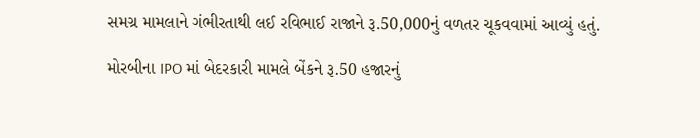સમગ્ર મામલાને ગંભીરતાથી લઈ રવિભાઈ રાજાને રૂ.50,000નું વળતર ચૂકવવામાં આવ્યું હતું.

મોરબીના IPO માં બેદરકારી મામલે બેંકને રૂ.50 હજારનું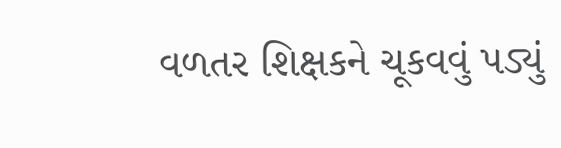વળતર શિક્ષકને ચૂકવવું પડ્યું